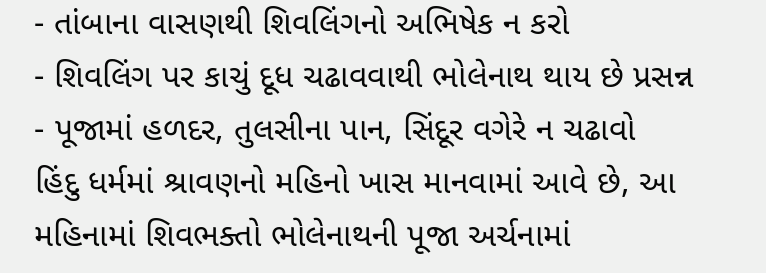- તાંબાના વાસણથી શિવલિંગનો અભિષેક ન કરો
- શિવલિંગ પર કાચું દૂધ ચઢાવવાથી ભોલેનાથ થાય છે પ્રસન્ન
- પૂજામાં હળદર, તુલસીના પાન, સિંદૂર વગેરે ન ચઢાવો
હિંદુ ધર્મમાં શ્રાવણનો મહિનો ખાસ માનવામાં આવે છે, આ મહિનામાં શિવભક્તો ભોલેનાથની પૂજા અર્ચનામાં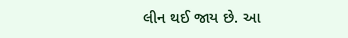લીન થઈ જાય છે. આ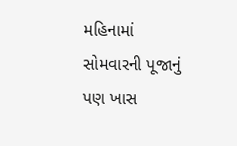મહિનામાં સોમવારની પૂજાનું પણ ખાસ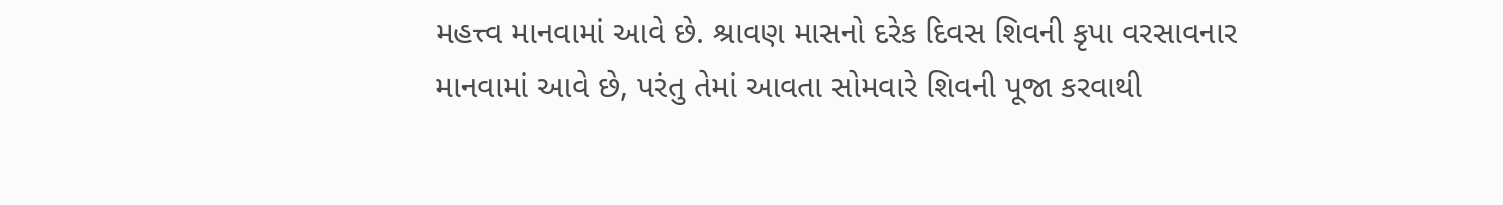મહત્ત્વ માનવામાં આવે છે. શ્રાવણ માસનો દરેક દિવસ શિવની કૃપા વરસાવનાર માનવામાં આવે છે, પરંતુ તેમાં આવતા સોમવારે શિવની પૂજા કરવાથી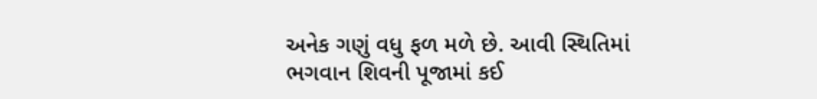અનેક ગણું વધુ ફળ મળે છે. આવી સ્થિતિમાં ભગવાન શિવની પૂજામાં કઈ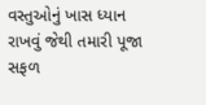વસ્તુઓનું ખાસ ધ્યાન રાખવું જેથી તમારી પૂજા સફળ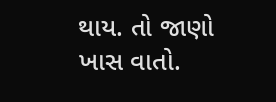થાય. તો જાણો ખાસ વાતો.